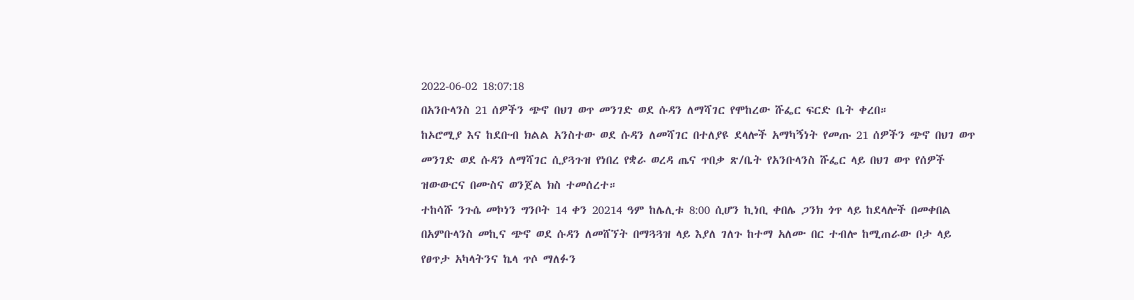2022-06-02 18:07:18
በአንቡላንስ 21 ሰዎችን ጭኖ በህገ ወጥ መንገድ ወደ ሱዳን ለማሻገር የሞከረው ሹፌር ፍርድ ቤት ቀረበ።
ከኦሮሚያ እና ከደቡብ ክልል አንስተው ወደ ሱዳን ለመሻገር በተለያዩ ደላሎች አማካኝነት የመጡ 21 ሰዎችን ጭኖ በህገ ወጥ መንገድ ወደ ሱዳን ለማሻገር ሲያጓጉዝ የነበረ የቋራ ወረዳ ጤና ጥበቃ ጽ/ቤት የአንቡላንስ ሹፌር ላይ በህገ ወጥ የሰዎች ዝውውርና በሙስና ወንጀል ክስ ተመሰረተ።
ተከሳሹ ንጉሴ መኮነን ግንቦት 14 ቀን 20214 ዓም ከሌሊቱ 8:00 ሲሆን ኪነቢ ቀበሌ ጋንክ ጎጥ ላይ ከደላሎች በመቀበል በአምቡላንስ መኪና ጭኖ ወደ ሱዳን ለመሸኘት በማጓጓዝ ላይ እያለ ገለጉ ከተማ አለሙ በር ተብሎ ከሚጠራው ቦታ ላይ የፀጥታ አካላትንና ኬላ ጥሶ ማለፉን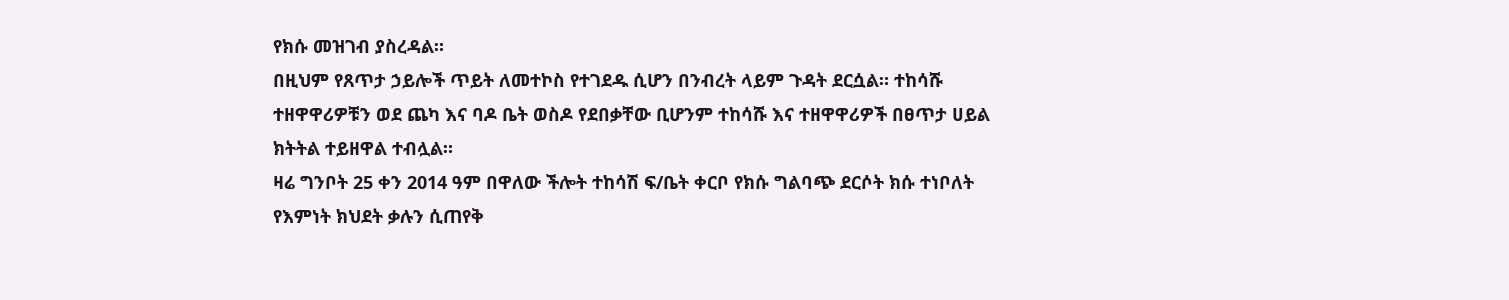የክሱ መዝገብ ያስረዳል።
በዚህም የጸጥታ ኃይሎች ጥይት ለመተኮስ የተገደዱ ሲሆን በንብረት ላይም ጉዳት ደርሷል። ተከሳሹ ተዘዋዋሪዎቹን ወደ ጨካ እና ባዶ ቤት ወስዶ የደበቃቸው ቢሆንም ተከሳሹ እና ተዘዋዋሪዎች በፀጥታ ሀይል ክትትል ተይዘዋል ተብሏል።
ዛሬ ግንቦት 25 ቀን 2014 ዓም በዋለው ችሎት ተከሳሽ ፍ/ቤት ቀርቦ የክሱ ግልባጭ ደርሶት ክሱ ተነቦለት የእምነት ክህደት ቃሉን ሲጠየቅ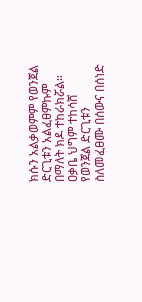ክሱን አልቃወምም የወንጀል ድርጊቱን አልፈፀምኩም በማለት ክዶ ተከራክሯል።
ዐቃቤ ህግም ተከሳሸ የወንጀል ድርጊቱን ስለመፈፀሙ በሰውና በሰነድ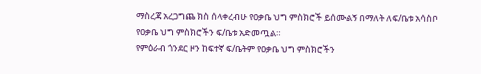ማስረጃ አረጋግጨ ክስ ሰላቀረብሁ የዐቃቤ ህግ ምስክሮች ይሰሙልኝ በማለት ለፍ/ቤቱ አሳስቦ የዐቃቤ ህግ ምስክሮችን ፍ/ቤቱ አድመጧል።
የምዕራብ ጎንደር ዞን ከፍተኛ ፍ/ቤትም የዐቃቤ ህግ ምስክሮችን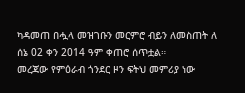ካዳመጠ በሗላ መዝገቡን መርምሮ ብይን ለመስጠት ለ ሰኔ 02 ቀን 2014 ዓም ቀጠሮ ሰጥቷል።
መረጃው የምዕራብ ጎንደር ዞን ፍትህ መምሪያ ነው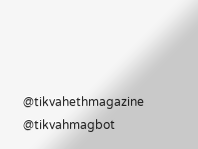@tikvahethmagazine @tikvahmagbot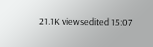21.1K viewsedited 15:07